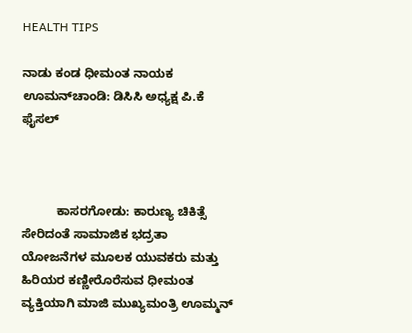HEALTH TIPS

ನಾಡು ಕಂಡ ಧೀಮಂತ ನಾಯಕ ಊಮನ್‍ಚಾಂಡಿ: ಡಿಸಿಸಿ ಅಧ್ಯಕ್ಷ ಪಿ.ಕೆ ಫೈಸಲ್



          ಕಾಸರಗೋಡು: ಕಾರುಣ್ಯ ಚಿಕಿತ್ಸೆ ಸೇರಿದಂತೆ ಸಾಮಾಜಿಕ ಭದ್ರತಾ ಯೋಜನೆಗಳ ಮೂಲಕ ಯುವಕರು ಮತ್ತು ಹಿರಿಯರ ಕಣ್ಣೀರೊರೆಸುವ ಧೀಮಂತ ವ್ಯಕ್ತಿಯಾಗಿ ಮಾಜಿ ಮುಖ್ಯಮಂತ್ರಿ ಊಮ್ಮನ್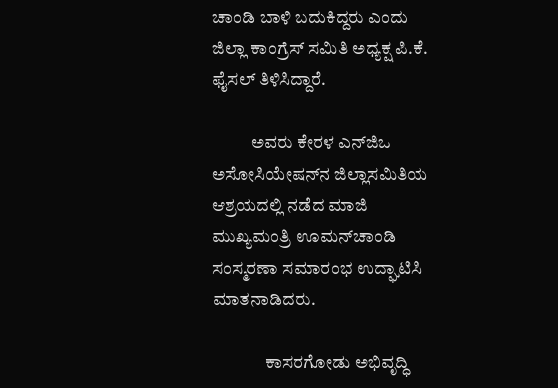ಚಾಂಡಿ ಬಾಳಿ ಬದುಕಿದ್ದರು ಎಂದು ಜಿಲ್ಲಾ ಕಾಂಗ್ರೆಸ್ ಸಮಿತಿ ಅಧ್ಯಕ್ಷ ಪಿ.ಕೆ. ಫೈಸಲ್ ತಿಳಿಸಿದ್ದಾರೆ.

           ಅವರು ಕೇರಳ ಎನ್‍ಜಿಒ ಅಸೋಸಿಯೇಷನ್‍ನ ಜಿಲ್ಲಾಸಮಿತಿಯ ಆಶ್ರಯದಲ್ಲಿ ನಡೆದ ಮಾಜಿ ಮುಖ್ಯಮಂತ್ರಿ ಊಮನ್‍ಚಾಂಡಿ ಸಂಸ್ಮರಣಾ ಸಮಾರಂಭ ಉದ್ಘಾಟಿಸಿ ಮಾತನಾಡಿದರು.

               ಕಾಸರಗೋಡು ಅಭಿವೃದ್ಧಿ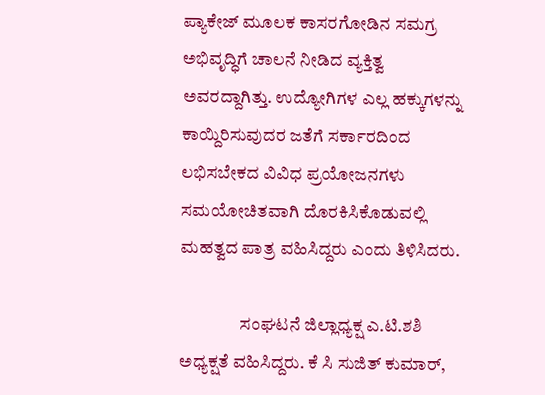ಪ್ಯಾಕೇಜ್ ಮೂಲಕ ಕಾಸರಗೋಡಿನ ಸಮಗ್ರ ಅಭಿವೃದ್ಧಿಗೆ ಚಾಲನೆ ನೀಡಿದ ವ್ಯಕ್ತಿತ್ವ ಅವರದ್ದಾಗಿತ್ತು. ಉದ್ಯೋಗಿಗಳ ಎಲ್ಲ ಹಕ್ಕುಗಳನ್ನು ಕಾಯ್ದಿರಿಸುವುದರ ಜತೆಗೆ ಸರ್ಕಾರದಿಂದ ಲಭಿಸಬೇಕದ ವಿವಿಧ ಪ್ರಯೋಜನಗಳು ಸಮಯೋಚಿತವಾಗಿ ದೊರಕಿಸಿಕೊಡುವಲ್ಲಿ ಮಹತ್ವದ ಪಾತ್ರ ವಹಿಸಿದ್ದರು ಎಂದು ತಿಳಿಸಿದರು.

                 ಸಂಘಟನೆ ಜಿಲ್ಲಾಧ್ಯಕ್ಷ ಎ.ಟಿ.ಶಶಿ ಅಧ್ಯಕ್ಷತೆ ವಹಿಸಿದ್ದರು. ಕೆ ಸಿ ಸುಜಿತ್ ಕುಮಾರ್,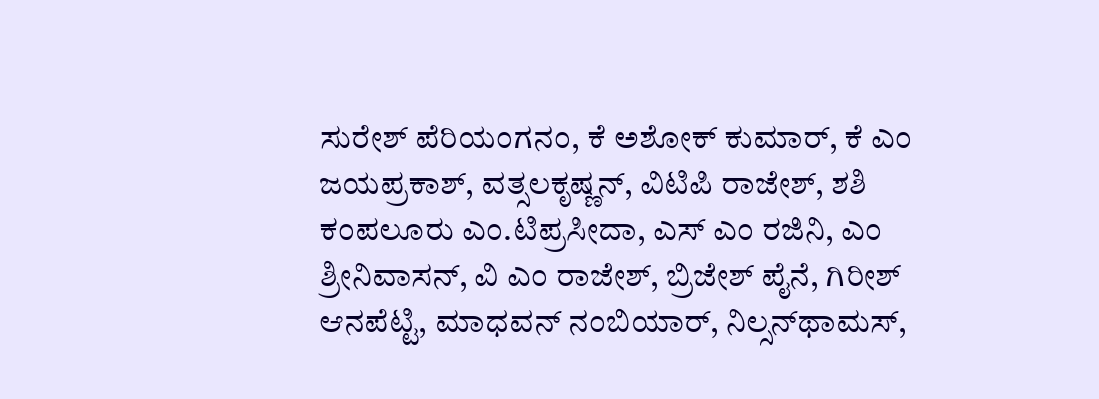ಸುರೇಶ್ ಪೆರಿಯಂಗನಂ, ಕೆ ಅಶೋಕ್ ಕುಮಾರ್, ಕೆ ಎಂ ಜಯಪ್ರಕಾಶ್, ವತ್ಸಲಕೃಷ್ಣನ್, ವಿಟಿಪಿ ರಾಜೇಶ್, ಶಶಿ ಕಂಪಲೂರು ಎಂ.ಟಿಪ್ರಸೀದಾ, ಎಸ್ ಎಂ ರಜಿನಿ, ಎಂ ಶ್ರೀನಿವಾಸನ್, ವಿ ಎಂ ರಾಜೇಶ್, ಬ್ರಿಜೇಶ್ ಪೈನೆ, ಗಿರೀಶ್ ಆನಪೆಟ್ಟಿ, ಮಾಧವನ್ ನಂಬಿಯಾರ್, ನಿಲ್ಸನ್‍ಥಾಮಸ್,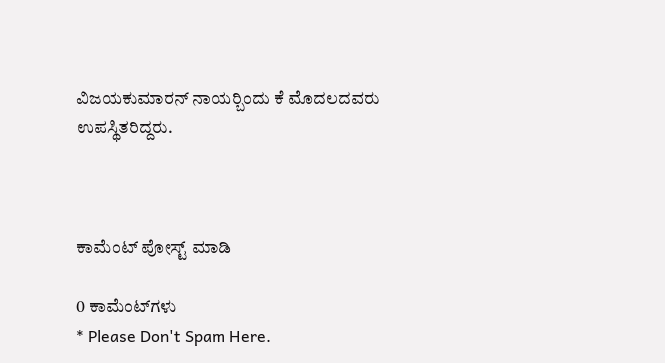ವಿಜಯಕುಮಾರನ್ ನಾಯರ್‍ಬಿಂದು ಕೆ ಮೊದಲದವರು ಉಪಸ್ಥಿತರಿದ್ದರು.



ಕಾಮೆಂಟ್‌‌ ಪೋಸ್ಟ್‌ ಮಾಡಿ

0 ಕಾಮೆಂಟ್‌ಗಳು
* Please Don't Spam Here.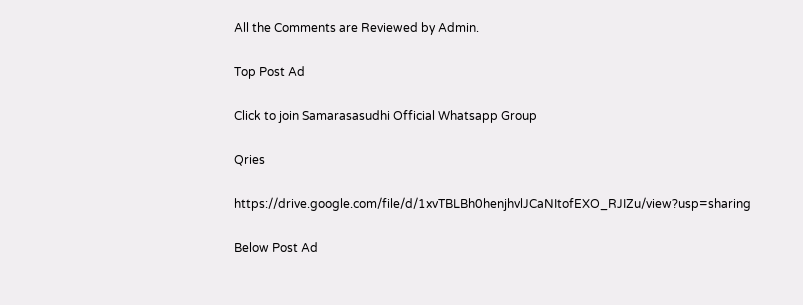All the Comments are Reviewed by Admin.

Top Post Ad

Click to join Samarasasudhi Official Whatsapp Group

Qries

https://drive.google.com/file/d/1xvTBLBh0henjhvlJCaNItofEXO_RJIZu/view?usp=sharing

Below Post Ad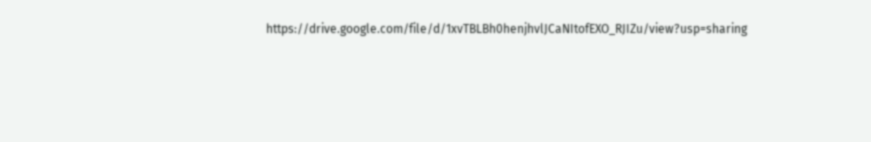https://drive.google.com/file/d/1xvTBLBh0henjhvlJCaNItofEXO_RJIZu/view?usp=sharing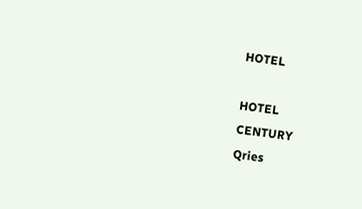HOTEL

HOTEL
CENTURY
Qries